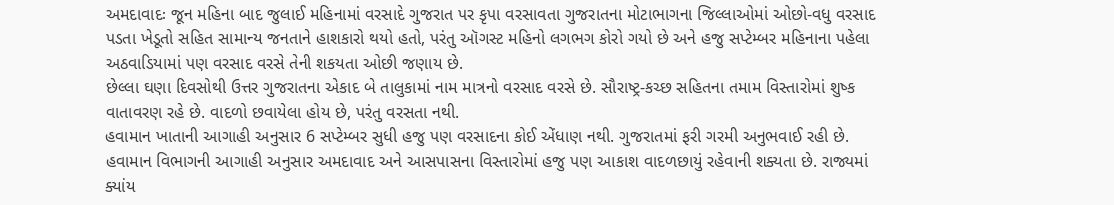અમદાવાદઃ જૂન મહિના બાદ જુલાઈ મહિનામાં વરસાદે ગુજરાત પર કૃપા વરસાવતા ગુજરાતના મોટાભાગના જિલ્લાઓમાં ઓછો-વધુ વરસાદ પડતા ખેડૂતો સહિત સામાન્ય જનતાને હાશકારો થયો હતો, પરંતુ ઑગસ્ટ મહિનો લગભગ કોરો ગયો છે અને હજુ સપ્ટેમ્બર મહિનાના પહેલા અઠવાડિયામાં પણ વરસાદ વરસે તેની શકયતા ઓછી જણાય છે.
છેલ્લા ઘણા દિવસોથી ઉત્તર ગુજરાતના એકાદ બે તાલુકામાં નામ માત્રનો વરસાદ વરસે છે. સૌરાષ્ટ્ર-કચ્છ સહિતના તમામ વિસ્તારોમાં શુષ્ક વાતાવરણ રહે છે. વાદળો છવાયેલા હોય છે, પરંતુ વરસતા નથી.
હવામાન ખાતાની આગાહી અનુસાર 6 સપ્ટેમ્બર સુધી હજુ પણ વરસાદના કોઈ એંધાણ નથી. ગુજરાતમાં ફરી ગરમી અનુભવાઈ રહી છે. હવામાન વિભાગની આગાહી અનુસાર અમદાવાદ અને આસપાસના વિસ્તારોમાં હજુ પણ આકાશ વાદળછાયું રહેવાની શક્યતા છે. રાજ્યમાં ક્યાંય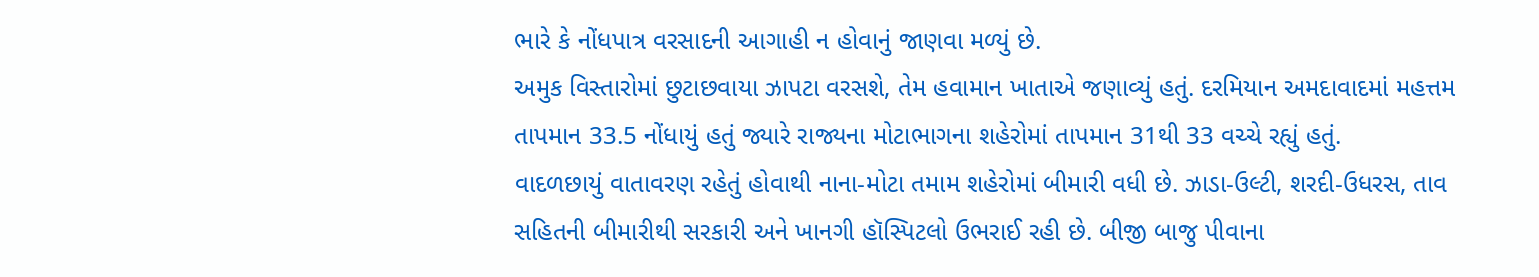ભારે કે નોંધપાત્ર વરસાદની આગાહી ન હોવાનું જાણવા મળ્યું છે.
અમુક વિસ્તારોમાં છુટાછવાયા ઝાપટા વરસશે, તેમ હવામાન ખાતાએ જણાવ્યું હતું. દરમિયાન અમદાવાદમાં મહત્તમ તાપમાન 33.5 નોંધાયું હતું જ્યારે રાજ્યના મોટાભાગના શહેરોમાં તાપમાન 31થી 33 વચ્ચે રહ્યું હતું.
વાદળછાયું વાતાવરણ રહેતું હોવાથી નાના-મોટા તમામ શહેરોમાં બીમારી વધી છે. ઝાડા-ઉલ્ટી, શરદી-ઉધરસ, તાવ સહિતની બીમારીથી સરકારી અને ખાનગી હૉસ્પિટલો ઉભરાઈ રહી છે. બીજી બાજુ પીવાના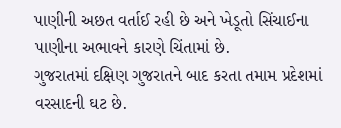પાણીની અછત વર્તાઈ રહી છે અને ખેડૂતો સિંચાઈના પાણીના અભાવને કારણે ચિંતામાં છે.
ગુજરાતમાં દક્ષિણ ગુજરાતને બાદ કરતા તમામ પ્રદેશમાં વરસાદની ઘટ છે.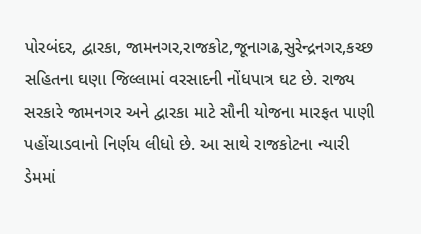પોરબંદર, દ્વારકા, જામનગર,રાજકોટ,જૂનાગઢ,સુરેન્દ્રનગર,કચ્છ સહિતના ઘણા જિલ્લામાં વરસાદની નોંધપાત્ર ઘટ છે. રાજ્ય સરકારે જામનગર અને દ્વારકા માટે સૌની યોજના મારફત પાણી પહોંચાડવાનો નિર્ણય લીધો છે. આ સાથે રાજકોટના ન્યારી ડેમમાં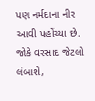પણ નર્મદાના નીર આવી પહોંચ્યા છે. જોકે વરસાદ જેટલો લંબાશે,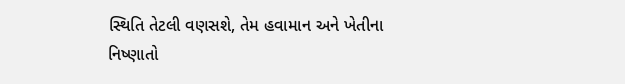સ્થિતિ તેટલી વણસશે, તેમ હવામાન અને ખેતીના નિષ્ણાતો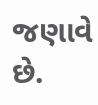જણાવે છે.